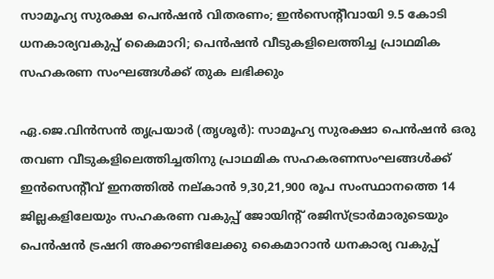സാമൂഹ്യ സുരക്ഷ പെൻഷൻ വിതരണം; ഇൻസെന്‍റീവായി 9.5 കോടി ധനകാര്യവകുപ്പ് കൈമാറി; പെൻഷൻ വീടുകളിലെത്തിച്ച പ്രാഥമിക സഹകരണ സംഘങ്ങൾക്ക് തുക ലഭിക്കും

ഏ.ജെ.വിൻസൻ തൃപ്രയാർ (തൃശൂർ): സാമൂഹ്യ സുരക്ഷാ പെൻഷൻ ഒരു തവണ വീടുകളിലെത്തിച്ചതിനു പ്രാഥമിക സഹകരണസംഘങ്ങൾക്ക് ഇൻസെന്‍റീവ് ഇനത്തിൽ നല്കാൻ 9,30,21,900 രൂപ സംസ്ഥാനത്തെ 14 ജില്ലകളിലേയും സഹകരണ വകുപ്പ് ജോയിന്‍റ് രജിസ്ട്രാർമാരുടെയും പെൻഷൻ ട്രഷറി അക്കൗണ്ടിലേക്കു കൈമാറാൻ ധനകാര്യ വകുപ്പ്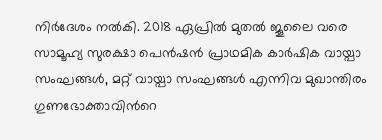നിർദേശം നൽകി. 2018 ഏപ്രിൽ മുതൽ ജൂലൈ വരെ സാമൂഹ്യ സുരക്ഷാ പെൻഷൻ പ്രാഥമിക കാർഷിക വായ്പാ സംഘങ്ങൾ, മറ്റ് വായ്പാ സംഘങ്ങൾ എന്നിവ മുഖാന്തിരം ഗുണഭോക്താവിന്‍റെ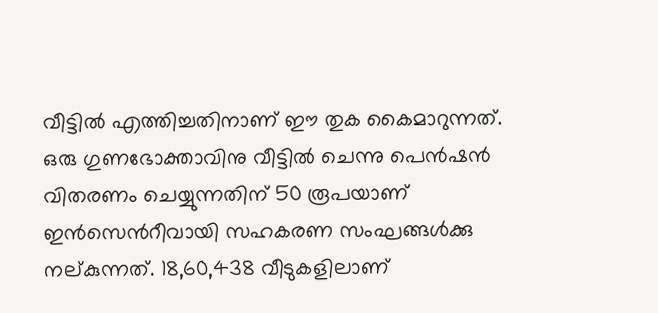വീട്ടിൽ എത്തിച്ചതിനാണ് ഈ തുക കൈമാറുന്നത്. ഒരു ഗുണഭോക്താവിനു വീട്ടിൽ ചെന്നു പെൻഷൻ വിതരണം ചെയ്യുന്നതിന് 50 രൂപയാണ് ഇൻസെന്‍റീവായി സഹകരണ സംഘങ്ങൾക്കു നല്കുന്നത്. 18,60,438 വീടുകളിലാണ്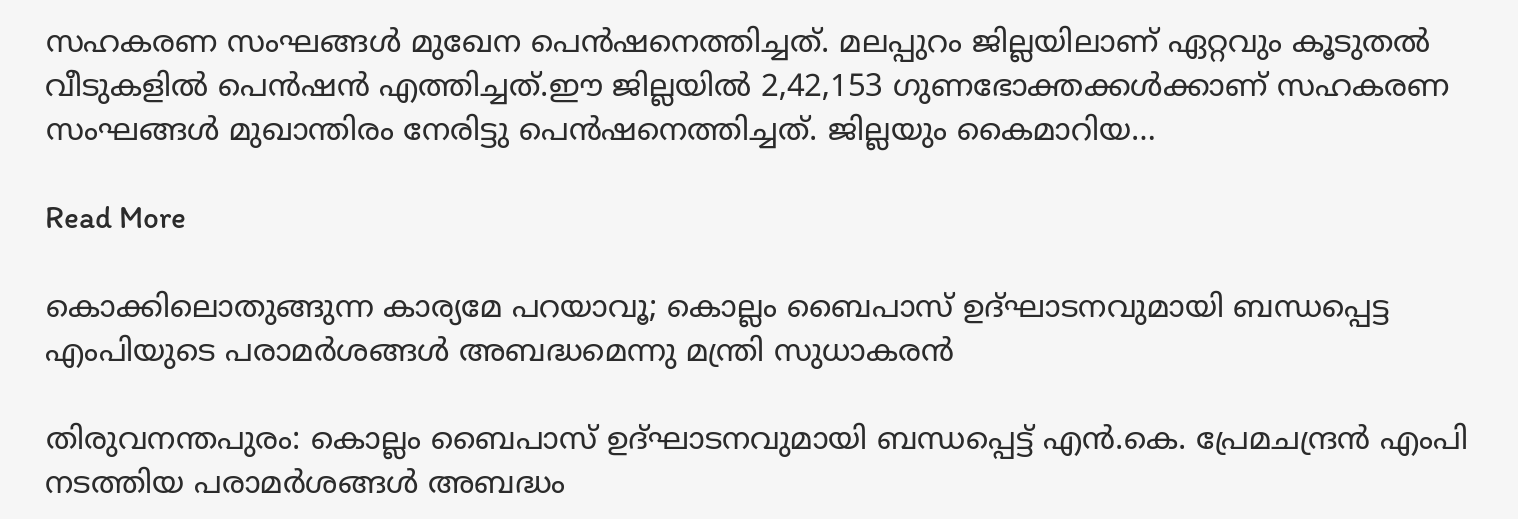സഹകരണ സംഘങ്ങൾ മുഖേന പെൻഷനെത്തിച്ചത്. മലപ്പുറം ജില്ലയിലാണ് ഏറ്റവും കൂടുതൽ വീടുകളിൽ പെൻഷൻ എത്തിച്ചത്.ഈ ജില്ലയിൽ 2,42,153 ഗുണഭോക്തക്കൾക്കാണ് സഹകരണ സംഘങ്ങൾ മുഖാന്തിരം നേരിട്ടു പെൻഷനെത്തിച്ചത്. ജില്ലയും കൈമാറിയ…

Read More

കൊക്കിലൊതുങ്ങുന്ന കാര്യമേ പറയാവൂ; കൊല്ലം ബൈപാസ് ഉദ്ഘാടനവുമായി ബന്ധപ്പെട്ട എംപിയുടെ പരാമർശങ്ങൾ അബദ്ധമെന്നു മന്ത്രി സുധാകരൻ

തിരുവനന്തപുരം: കൊല്ലം ബൈപാസ് ഉദ്ഘാടനവുമായി ബന്ധപ്പെട്ട് എൻ.കെ. പ്രേമചന്ദ്രൻ എംപി നടത്തിയ പരാമർശങ്ങൾ അബദ്ധം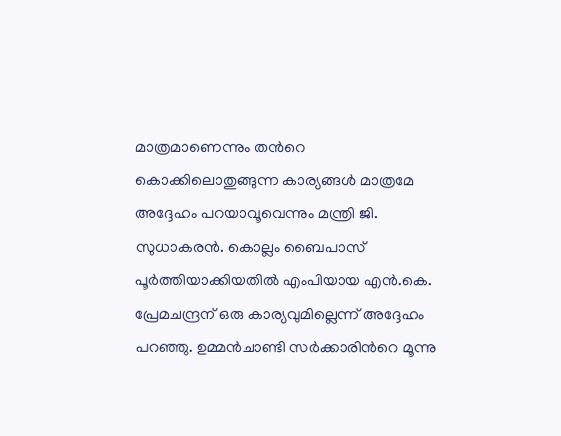മാത്രമാണെന്നും തന്‍റെ കൊക്കിലൊതുങ്ങുന്ന കാര്യങ്ങൾ മാത്രമേ അദ്ദേഹം പറയാവൂവെന്നും മന്ത്രി ജി. സുധാകരൻ. കൊല്ലം ബൈപാസ് പൂർത്തിയാക്കിയതിൽ എംപിയായ എൻ.കെ. പ്രേമചന്ദ്രന് ഒരു കാര്യവുമില്ലെന്ന് അദ്ദേഹം പറഞ്ഞു. ഉമ്മൻചാണ്ടി സർക്കാരിന്‍റെ മൂന്നു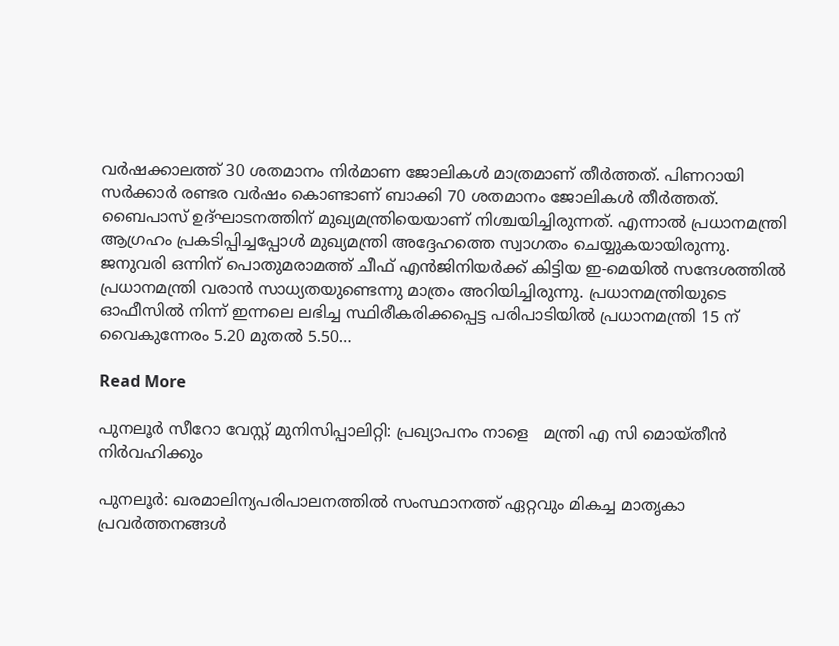വർഷക്കാലത്ത് 30 ശതമാനം നിർമാണ ജോലികൾ മാത്രമാണ് തീർത്തത്. പിണറായി സർക്കാർ രണ്ടര വർഷം കൊണ്ടാണ് ബാക്കി 70 ശതമാനം ജോലികൾ തീർത്തത്. ബൈപാസ് ഉദ്ഘാടനത്തിന് മുഖ്യമന്ത്രിയെയാണ് നിശ്ചയിച്ചിരുന്നത്. എന്നാൽ പ്രധാനമന്ത്രി ആഗ്രഹം പ്രകടിപ്പിച്ചപ്പോൾ മുഖ്യമന്ത്രി അദ്ദേഹത്തെ സ്വാഗതം ചെയ്യുകയായിരുന്നു. ജനുവരി ഒന്നിന് പൊതുമരാമത്ത് ചീഫ് എൻജിനിയർക്ക് കിട്ടിയ ഇ-മെയിൽ സന്ദേശത്തിൽ പ്രധാനമന്ത്രി വരാൻ സാധ്യതയുണ്ടെന്നു മാത്രം അറിയിച്ചിരുന്നു. പ്രധാനമന്ത്രിയുടെ ഓഫീസിൽ നിന്ന് ഇന്നലെ ലഭിച്ച സ്ഥിരീകരിക്കപ്പെട്ട പരിപാടിയിൽ പ്രധാനമന്ത്രി 15 ന് വൈകുന്നേരം 5.20 മുതൽ 5.50…

Read More

പുനലൂർ സീറോ വേസ്റ്റ് മുനിസിപ്പാലിറ്റി: പ്രഖ്യാപനം നാളെ   മന്ത്രി എ സി മൊയ്തീൻ  നിർവഹിക്കും

പുനലൂർ: ഖരമാലിന്യപരിപാലനത്തിൽ സംസ്ഥാനത്ത് ഏറ്റവും മികച്ച മാതൃകാ പ്രവർത്തനങ്ങൾ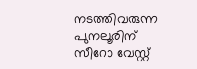നടത്തിവരുന്ന പുനലൂരിന് സീറോ വേസ്റ്റ്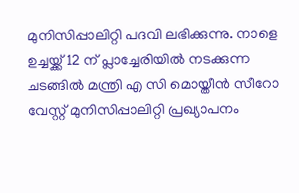മുനിസിപ്പാലിറ്റി പദവി ലഭിക്കുന്നു. നാളെ ഉച്ചയ്ക്ക് 12 ന് പ്ലാച്ചേരിയിൽ നടക്കുന്ന ചടങ്ങിൽ മന്ത്രി എ സി മൊയ്തീൻ സീറോ വേസ്റ്റ് മുനിസിപ്പാലിറ്റി പ്രഖ്യാപനം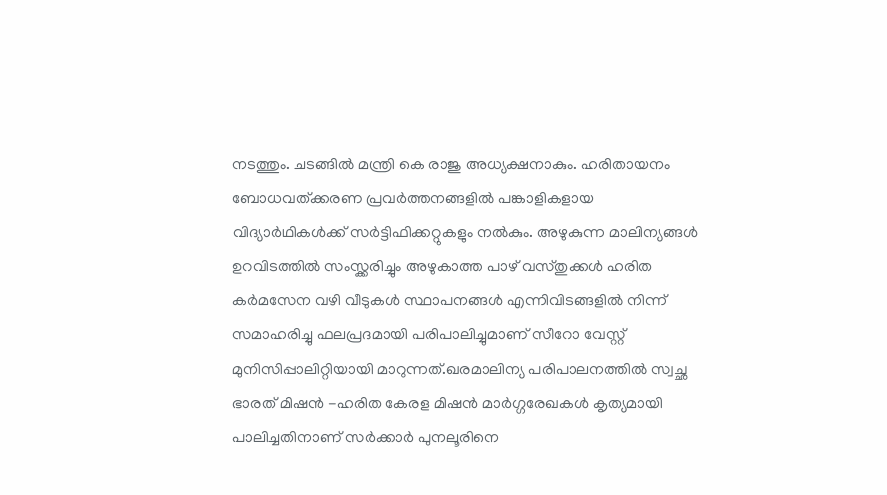നടത്തും. ചടങ്ങിൽ മന്ത്രി കെ രാജു അധ്യക്ഷനാകും. ഹരിതായനം ബോധവത്ക്കരണ പ്രവർത്തനങ്ങളിൽ പങ്കാളികളായ വിദ്യാർഥികൾക്ക് സർട്ടിഫിക്കറ്റുകളും നൽകും. അഴുകുന്ന മാലിന്യങ്ങൾ ഉറവിടത്തിൽ സംസ്ക്കരിച്ചും അഴുകാത്ത പാഴ് വസ്തുക്കൾ ഹരിത കർമസേന വഴി വീടുകൾ സ്ഥാപനങ്ങൾ എന്നിവിടങ്ങളിൽ നിന്ന് സമാഹരിച്ചു ഫലപ്രദമായി പരിപാലിച്ചുമാണ് സീറോ വേസ്റ്റ് മുനിസിപ്പാലിറ്റിയായി മാറുന്നത്.ഖരമാലിന്യ പരിപാലനത്തിൽ സ്വച്ഛ ഭാരത് മിഷൻ -ഹരിത കേരള മിഷൻ മാർഗ്ഗരേഖകൾ കൃത്യമായി പാലിച്ചതിനാണ് സർക്കാർ പുനലൂരിനെ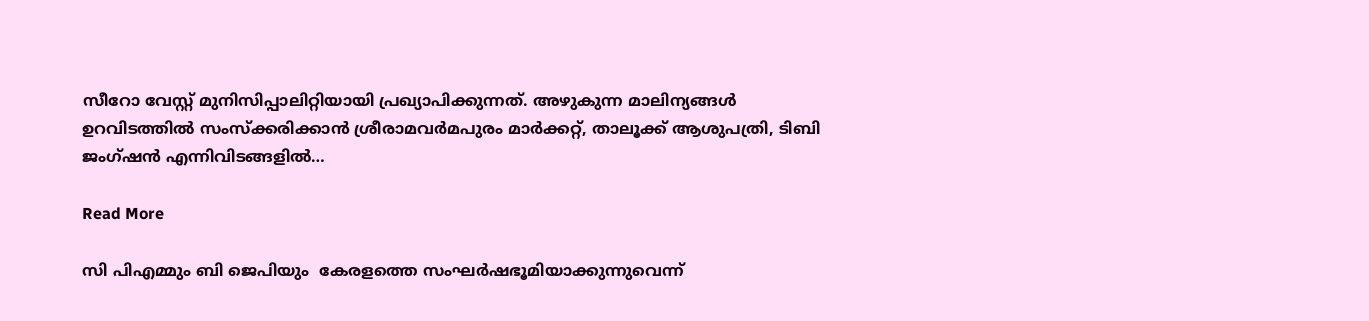സീറോ വേസ്റ്റ് മുനിസിപ്പാലിറ്റിയായി പ്രഖ്യാപിക്കുന്നത്. അഴുകുന്ന മാലിന്യങ്ങൾ ഉറവിടത്തിൽ സംസ്ക്കരിക്കാൻ ശ്രീരാമവർമപുരം മാർക്കറ്റ്, താലൂക്ക് ആശുപത്രി, ടിബി ജംഗ്ഷൻ എന്നിവിടങ്ങളിൽ…

Read More

സി പിഎമ്മും ബി ജെപിയും  കേരളത്തെ സംഘർഷഭൂമിയാക്കുന്നുവെന്ന്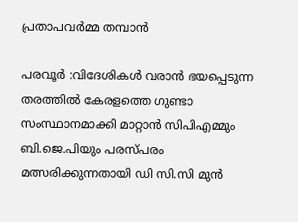പ്രതാപവർമ്മ തമ്പാൻ

പരവൂർ :വിദേശികൾ വരാൻ ഭയപ്പെടുന്ന തരത്തിൽ കേരളത്തെ ഗുണ്ടാ സംസ്ഥാനമാക്കി മാറ്റാൻ സിപിഎമ്മും ബി.ജെ.പിയും പരസ്പരം മത്സരിക്കുന്നതായി ഡി സി.സി മുൻ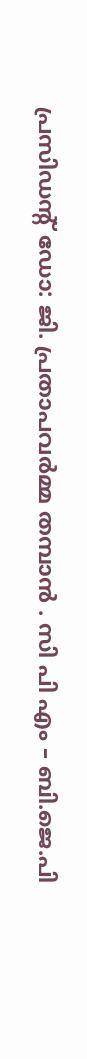പ്രസിഡന്റ് ഡോ: ജി. പ്രതാപവർമ്മ തമ്പാൻ . സി പി എം – ബി.ജെ.പി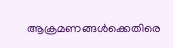ആക്രമണങ്ങൾക്കെതിരെ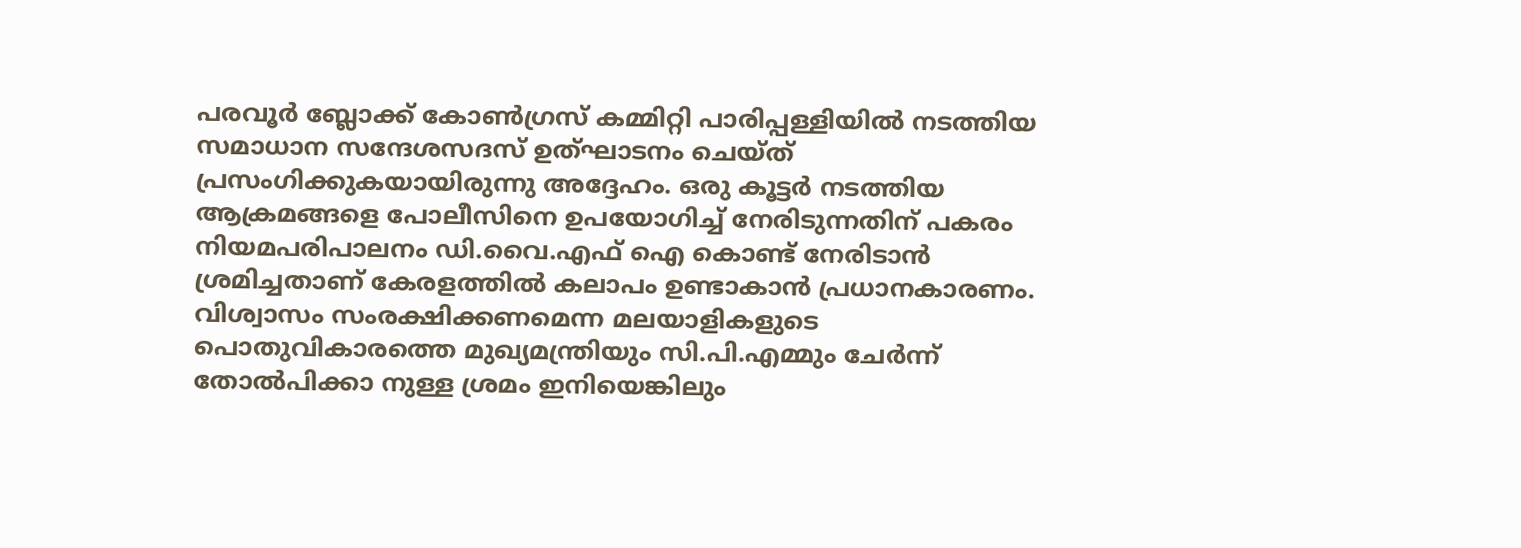പരവൂർ ബ്ലോക്ക് കോൺഗ്രസ് കമ്മിറ്റി പാരിപ്പള്ളിയിൽ നടത്തിയ സമാധാന സന്ദേശസദസ് ഉത്ഘാടനം ചെയ്ത് പ്രസംഗിക്കുകയായിരുന്നു അദ്ദേഹം. ഒരു കൂട്ടർ നടത്തിയ ആക്രമങ്ങളെ പോലീസിനെ ഉപയോഗിച്ച് നേരിടുന്നതിന് പകരം നിയമപരിപാലനം ഡി.വൈ.എഫ് ഐ കൊണ്ട് നേരിടാൻ ശ്രമിച്ചതാണ് കേരളത്തിൽ കലാപം ഉണ്ടാകാൻ പ്രധാനകാരണം. വിശ്വാസം സംരക്ഷിക്കണമെന്ന മലയാളികളുടെ പൊതുവികാരത്തെ മുഖ്യമന്ത്രിയും സി.പി.എമ്മും ചേർന്ന് തോൽപിക്കാ നുള്ള ശ്രമം ഇനിയെങ്കിലും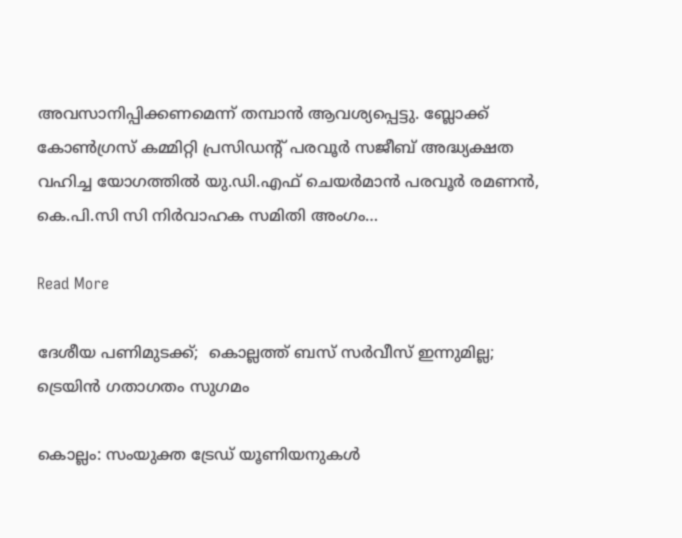അവസാനിപ്പിക്കണമെന്ന് തമ്പാൻ ആവശ്യപ്പെട്ടു. ബ്ലോക്ക് കോൺഗ്രസ് കമ്മിറ്റി പ്രസിഡന്റ് പരവൂർ സജീബ് അദ്ധ്യക്ഷത വഹിച്ച യോഗത്തിൽ യു.ഡി.എഫ് ചെയർമാൻ പരവൂർ രമണൻ, കെ.പി.സി സി നിർവാഹക സമിതി അംഗം…

Read More

ദേശീയ പണിമുടക്ക്;  കൊല്ലത്ത് ബസ് സർവീസ് ഇന്നുമില്ല; ട്രെയിൻ ഗതാഗതം സുഗമം

കൊല്ലം: സംയുക്ത ട്രേഡ് യൂണിയനുകൾ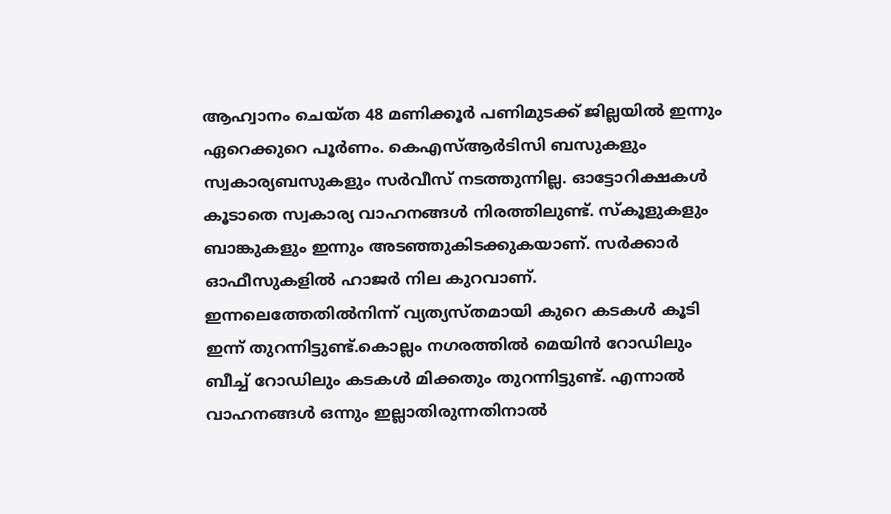ആഹ്വാനം ചെയ്ത 48 മണിക്കൂർ പണിമുടക്ക് ജില്ലയിൽ ഇന്നും ഏറെക്കുറെ പൂർണം. കെഎസ്ആർടിസി ബസുകളും സ്വകാര്യബസുകളും സർവീസ് നടത്തുന്നില്ല. ഓട്ടോറിക്ഷകൾ കൂടാതെ സ്വകാര്യ വാഹനങ്ങൾ നിരത്തിലുണ്ട്. സ്കൂളുകളും ബാങ്കുകളും ഇന്നും അടഞ്ഞുകിടക്കുകയാണ്. സർക്കാർ ഓഫീസുകളിൽ ഹാജർ നില കുറവാണ്. ഇന്നലെത്തേതിൽനിന്ന് വ്യത്യസ്തമായി കുറെ കടകൾ കൂടി ഇന്ന് തുറന്നിട്ടുണ്ട്.കൊല്ലം നഗരത്തിൽ മെയിൻ റോഡിലും ബീച്ച് റോഡിലും കടകൾ മിക്കതും തുറന്നിട്ടുണ്ട്. എന്നാൽ വാഹനങ്ങൾ ഒന്നും ഇല്ലാതിരുന്നതിനാൽ‌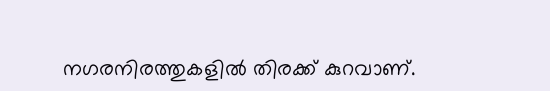നഗരനിരത്തുകളിൽ തിരക്ക് കുറവാണ്.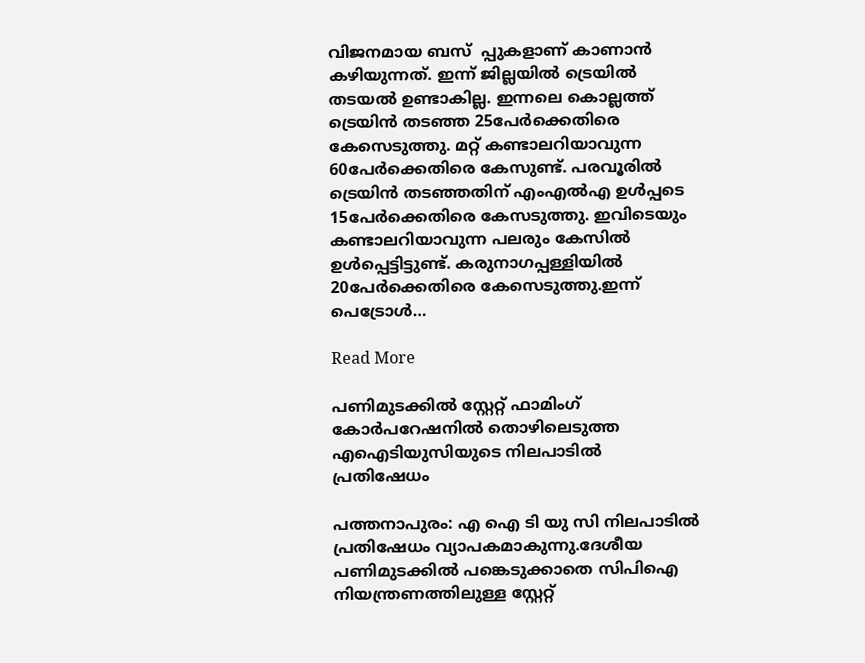വിജനമായ ബസ്  പ്പുകളാണ് കാണാൻ കഴിയുന്നത്. ഇന്ന് ജില്ലയിൽ ട്രെയിൽ തടയൽ ഉണ്ടാകില്ല. ഇന്നലെ കൊല്ലത്ത് ട്രെയിൻ തടഞ്ഞ 25പേർക്കെതിരെ കേസെടുത്തു. മറ്റ് കണ്ടാലറിയാവുന്ന 60പേർക്കെതിരെ കേസുണ്ട്. പരവൂരിൽ ട്രെയിൻ തടഞ്ഞതിന് എംഎൽഎ ഉൾപ്പടെ 15പേർക്കെതിരെ കേസടുത്തു. ഇവിടെയും കണ്ടാലറിയാവുന്ന പലരും കേസിൽ ഉൾപ്പെട്ടിട്ടുണ്ട്. കരുനാഗപ്പള്ളിയിൽ 20പേർക്കെതിരെ കേസെടുത്തു.ഇന്ന് പെട്രോൾ…

Read More

പണിമുടക്കിൽ സ്റ്റേറ്റ് ഫാമിംഗ് കോര്‍പറേഷനില്‍ തൊഴിലെടുത്ത എഐടിയുസിയുടെ നിലപാടിൽ പ്രതിഷേധം

പത്തനാപുരം: എ ഐ ടി യു സി നിലപാടില്‍ പ്രതിഷേധം വ്യാപകമാകുന്നു.ദേശീയ പണിമുടക്കില്‍ പങ്കെടുക്കാതെ സിപിഐ നിയന്ത്രണത്തിലുള്ള സ്റ്റേറ്റ്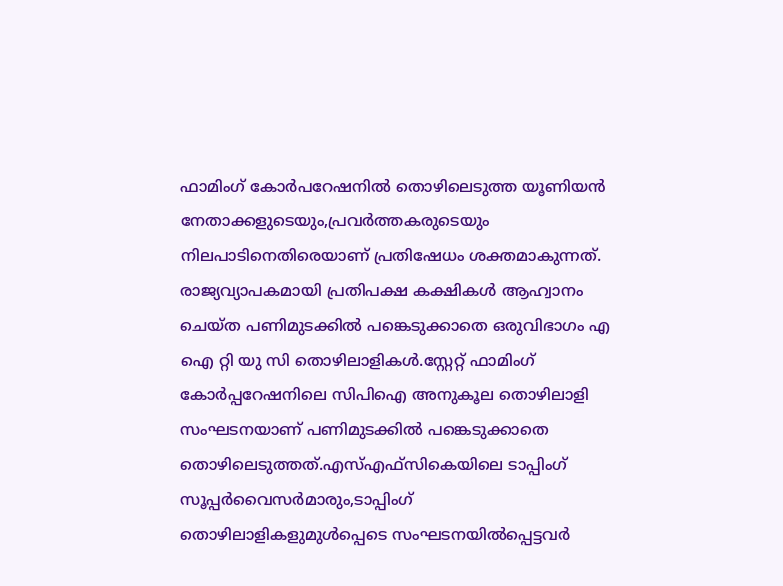ഫാമിംഗ് കോര്‍പറേഷനില്‍ തൊഴിലെടുത്ത യൂണിയന്‍ നേതാക്കളുടെയും,പ്രവര്‍ത്തകരുടെയും നിലപാടിനെതിരെയാണ് പ്രതിഷേധം ശക്തമാകുന്നത്. രാജ്യവ്യാപകമായി പ്രതിപക്ഷ കക്ഷികള്‍ ആഹ്വാനം ചെയ്ത പണിമുടക്കില്‍ പങ്കെടുക്കാതെ ഒരുവിഭാഗം എ ഐ റ്റി യു സി തൊഴിലാളികള്‍.സ്റ്റേറ്റ് ഫാമിംഗ് കോര്‍പ്പറേഷനിലെ സിപിഐ അനുകൂല തൊഴിലാളി സംഘടനയാണ് പണിമുടക്കില്‍ പങ്കെടുക്കാതെ തൊഴിലെടുത്തത്.എസ്എഫ്സികെയിലെ ടാപ്പിംഗ് സൂപ്പര്‍വൈസര്‍മാരും,ടാപ്പിംഗ് തൊഴിലാളികളുമുള്‍പ്പെടെ സംഘടനയില്‍പ്പെട്ടവര്‍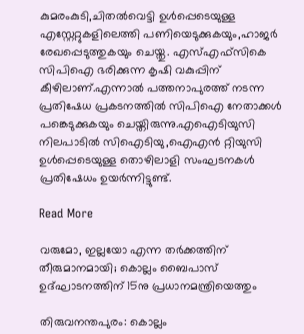കുമരംകുടി,ചിതല്‍വെട്ടി ഉള്‍പ്പെടെയുള്ള എസ്റ്റേറ്റുകളിലെത്തി പണിയെടുക്കുകയും,ഹാജര്‍ രേഖപ്പെടുത്തുകയും ചെയ്തു. എസ്എഫ്സികെ സിപിഐ ഭരിക്കുന്ന കൃഷി വകുപ്പിന് കീഴിലാണ്.എന്നാല്‍ പത്തനാപുരത്ത് നടന്ന പ്രതിഷേധ പ്രകടനത്തില്‍ സിപിഐ നേതാക്കള്‍ പങ്കെടുക്കുകയും ചെയ്തിരുന്നു.എഐടിയുസി നിലപാടില്‍ സിഐടിയു,ഐഎന്‍ റ്റിയുസി ഉള്‍പ്പെടെയുള്ള തൊഴിലാളി സംഘടനകള്‍ പ്രതിഷേധം ഉയര്‍ന്നിട്ടുണ്ട്.

Read More

വരുമോ, ഇല്ലയോ എന്ന തർക്കത്തിന് തീരുമാനമായി; കൊല്ലം ബൈപാസ് ഉദ്ഘാടനത്തിന് 15നു പ്രധാനമന്ത്രിയെത്തും

തിരുവനന്തപുരം: കൊല്ലം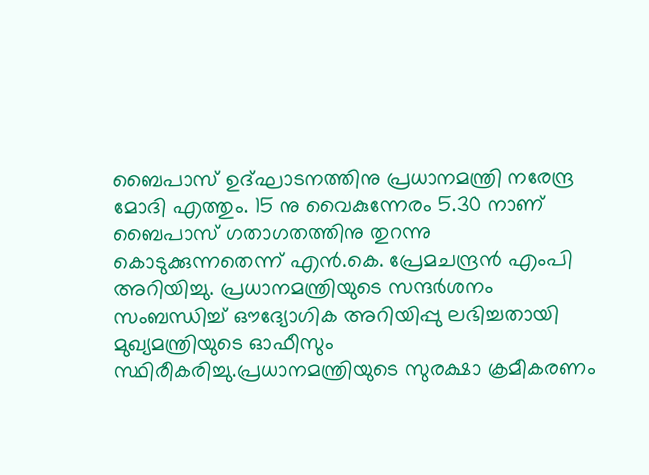ബൈപാസ് ഉദ്ഘാടനത്തിനു പ്രധാനമന്ത്രി നരേന്ദ്ര മോദി എത്തും. 15 നു വൈകുന്നേരം 5.30 നാണ് ബൈപാസ് ഗതാഗതത്തിനു തുറന്നു കൊടുക്കുന്നതെന്ന് എൻ.കെ. പ്രേമചന്ദ്രൻ എംപി അറിയിച്ചു. പ്രധാനമന്ത്രിയുടെ സന്ദർശനം സംബന്ധിച്ച് ഔദ്യോഗിക അറിയിപ്പു ലഭിച്ചതായി മുഖ്യമന്ത്രിയുടെ ഓഫീസും സ്ഥിരീകരിച്ചു.പ്രധാനമന്ത്രിയുടെ സുരക്ഷാ ക്രമീകരണം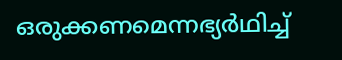ഒരുക്കണമെന്നഭ്യർഥിച്ച്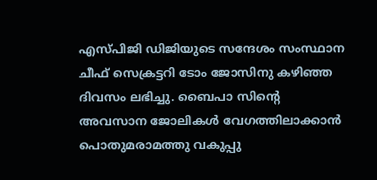എസ്പിജി ഡിജിയുടെ സന്ദേശം സംസ്ഥാന ചീഫ് സെക്രട്ടറി ടോം ജോസിനു കഴിഞ്ഞ ദിവസം ലഭിച്ചു. ബൈപാ സിന്‍റെ അവസാന ജോലികൾ വേഗത്തിലാക്കാൻ പൊതുമരാമത്തു വകുപ്പു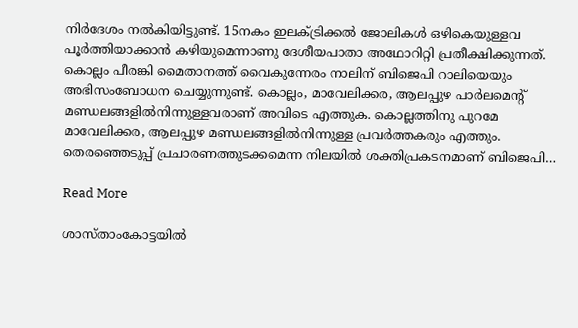നിർദേശം നൽകിയിട്ടുണ്ട്. 15നകം ഇലക്‌ട്രിക്കൽ ജോലികൾ ഒഴികെയുള്ളവ പൂർത്തിയാക്കാൻ കഴിയുമെന്നാണു ദേശീയപാതാ അഥോറിറ്റി പ്രതീക്ഷിക്കുന്നത്. കൊല്ലം പീരങ്കി മൈതാനത്ത് വൈകുന്നേരം നാലിന് ബിജെപി റാലിയെയും അഭിസംബോധന ചെയ്യുന്നുണ്ട്. കൊല്ലം, മാവേലിക്കര, ആലപ്പുഴ പാർലമെന്‍റ് മണ്ഡലങ്ങളിൽനിന്നുള്ളവരാണ് അവിടെ എത്തുക. കൊല്ലത്തിനു പുറമേ മാവേലിക്കര, ആലപ്പുഴ മണ്ഡലങ്ങളിൽനിന്നുള്ള പ്രവർത്തകരും എത്തും. തെരഞ്ഞെടുപ്പ് പ്രചാരണത്തുടക്കമെന്ന നിലയിൽ ശക്തിപ്രകടനമാണ് ബിജെപി…

Read More

ശാസ്താംകോട്ടയിൽ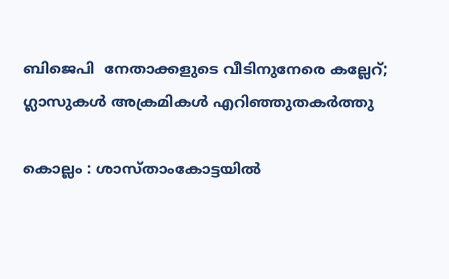ബിജെപി  നേതാക്കളുടെ വീടിനുനേരെ കല്ലേറ്; ഗ്ലാസുകൾ അക്രമികൾ എറിഞ്ഞുതകർത്തു

കൊല്ലം : ശാസ്താംകോട്ടയിൽ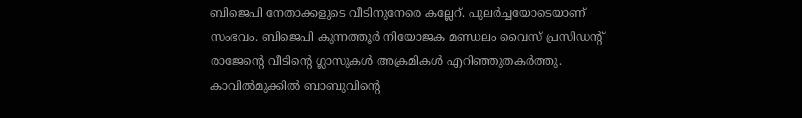ബിജെപി നേതാക്കളുടെ വീടിനുനേരെ കല്ലേറ്. പുലർച്ചയോടെയാണ് സംഭവം. ബിജെപി കുന്നത്തൂർ നിയോജക മണ്ഡലം വൈസ് പ്രസിഡന്‍റ് രാജേന്‍റെ വീടിന്‍റെ ഗ്ലാസുകൾ അക്രമികൾ എറിഞ്ഞുതകർത്തു. കാവിൽമുക്കിൽ ബാബുവിന്‍റെ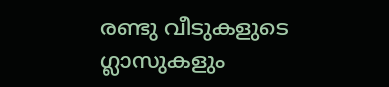രണ്ടു വീടുകളുടെ ഗ്ലാസുകളും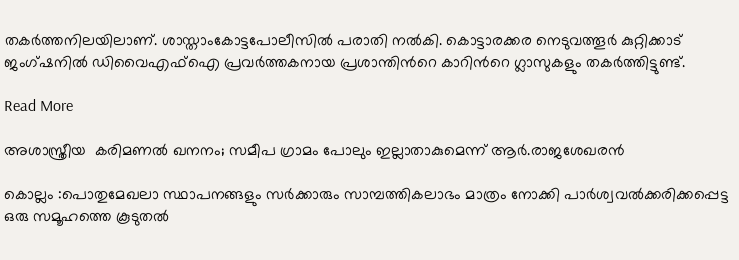തകർത്തനിലയിലാണ്. ശാസ്താംകോട്ടപോലീസിൽ പരാതി നൽകി. കൊട്ടാരക്കര നെടുവത്തൂർ കുറ്റിക്കാട് ജംഗ്ഷനിൽ ഡിവൈഎഫ്ഐ പ്രവർത്തകനായ പ്രശാന്തിന്‍റെ കാറിന്‍റെ ഗ്ലാസുകളും തകർത്തിട്ടുണ്ട്.

Read More

അശാസ്ത്രീയ  കരിമണൽ ഖനനം; സമീപ ഗ്രാമം പോലും ഇല്ലാതാകുമെന്ന് ആർ.രാജശേഖരൻ

കൊല്ലം :പൊതുമേഖലാ സ്ഥാപനങ്ങളും സർക്കാരും സാമ്പത്തികലാഭം മാത്രം നോക്കി പാർശ്വവൽക്കരിക്കപ്പെട്ട ഒരു സമൂഹത്തെ കൂടുതൽ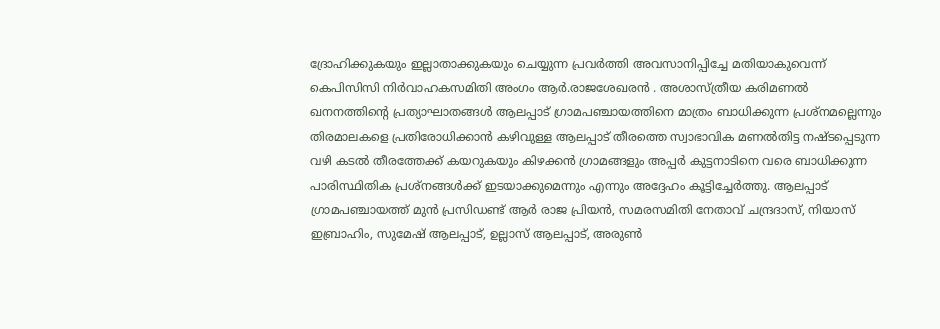ദ്രോഹിക്കുകയും ഇല്ലാതാക്കുകയും ചെയ്യുന്ന പ്രവർത്തി അവസാനിപ്പിച്ചേ മതിയാകുവെന്ന് കെപിസിസി നിർവാഹകസമിതി അംഗം ആർ.രാജശേഖരൻ . അശാസ്ത്രീയ കരിമണൽ ഖനനത്തിന്‍റെ പ്രത്യാഘാതങ്ങൾ ആലപ്പാട് ഗ്രാമപഞ്ചായത്തിനെ മാത്രം ബാധിക്കുന്ന പ്രശ്നമല്ലെന്നും തിരമാലകളെ പ്രതിരോധിക്കാൻ കഴിവുള്ള ആലപ്പാട് തീരത്തെ സ്വാഭാവിക മണൽതിട്ട നഷ്ടപ്പെടുന്ന വഴി കടൽ തീരത്തേക്ക് കയറുകയും കിഴക്കൻ ഗ്രാമങ്ങളും അപ്പർ കുട്ടനാടിനെ വരെ ബാധിക്കുന്ന പാരിസ്ഥിതിക പ്രശ്നങ്ങൾക്ക് ഇടയാക്കുമെന്നും എന്നും അദ്ദേഹം കൂട്ടിച്ചേർത്തു. ആലപ്പാട് ഗ്രാമപഞ്ചായത്ത് മുൻ പ്രസിഡണ്ട് ആർ രാജ പ്രിയൻ, സമരസമിതി നേതാവ് ചന്ദ്രദാസ്, നിയാസ് ഇബ്രാഹിം, സുമേഷ് ആലപ്പാട്, ഉല്ലാസ് ആലപ്പാട്, അരുൺ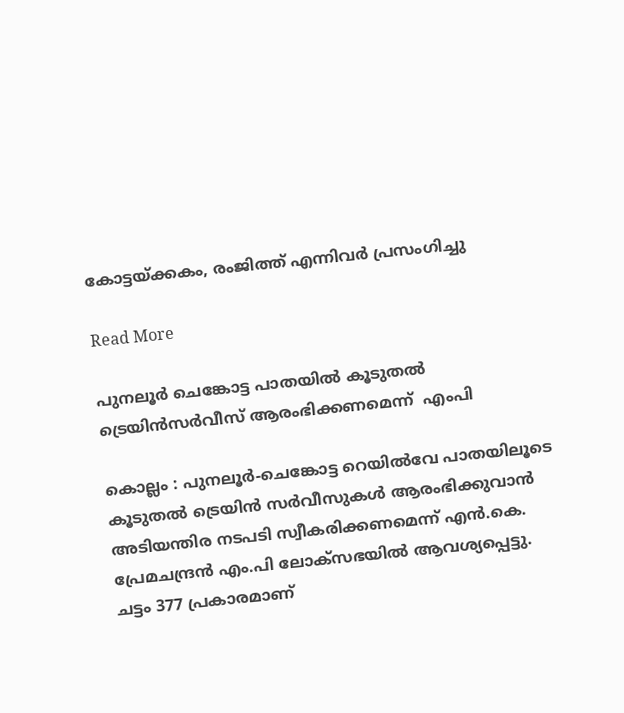കോട്ടയ്ക്കകം, രംജിത്ത് എന്നിവർ പ്രസംഗിച്ചു

Read More

പുനലൂർ ചെങ്കോട്ട പാതയിൽ കൂടുതൽ ട്രെയിൻസർവീസ് ആരംഭിക്കണമെന്ന്  എംപി

കൊല്ലം : പുനലൂർ-ചെങ്കോട്ട റെയിൽവേ പാതയിലൂടെ കൂടുതൽ ട്രെയിൻ സർവീസുകൾ ആരംഭിക്കുവാൻ അടിയന്തിര നടപടി സ്വീകരിക്കണമെന്ന് എൻ.കെ. പ്രേമചന്ദ്രൻ എം.പി ലോക്സഭയിൽ ആവശ്യപ്പെട്ടു. ചട്ടം 377 പ്രകാരമാണ്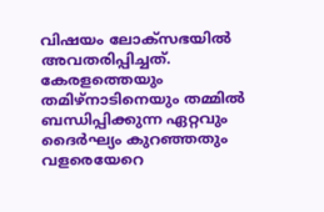വിഷയം ലോക്സഭയിൽ അവതരിപ്പിച്ചത്. കേരളത്തെയും തമിഴ്നാടിനെയും തമ്മിൽ ബന്ധിപ്പിക്കുന്ന ഏറ്റവും ദൈർഘ്യം കുറഞ്ഞതും വളരെയേറെ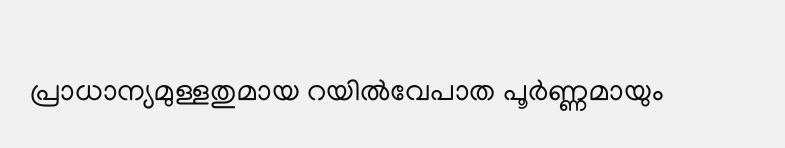പ്രാധാന്യമുള്ളതുമായ റയിൽവേപാത പൂർണ്ണമായും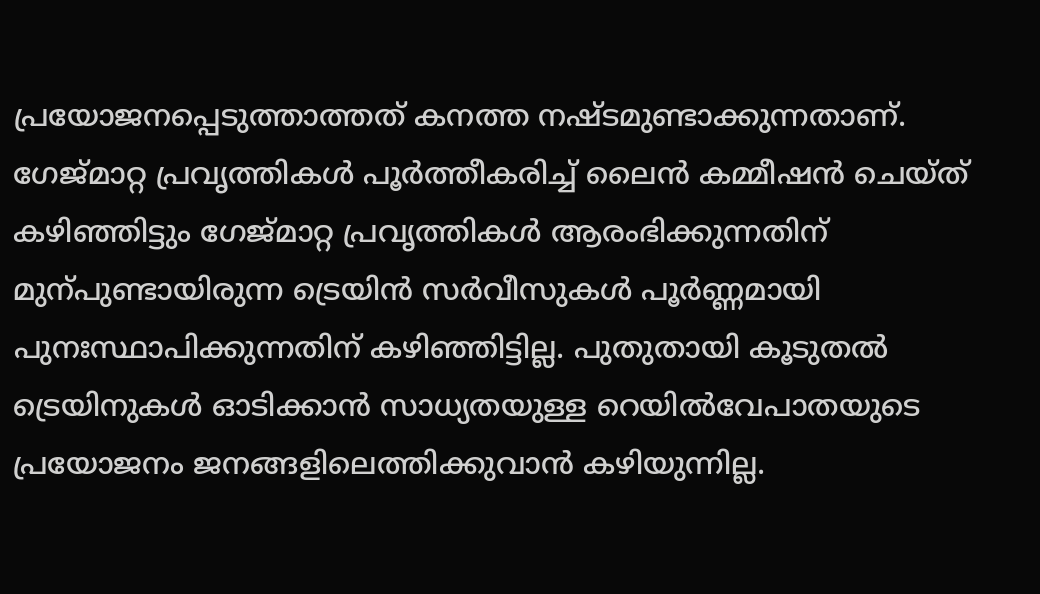പ്രയോജനപ്പെടുത്താത്തത് കനത്ത നഷ്ടമുണ്ടാക്കുന്നതാണ്. ഗേജ്മാറ്റ പ്രവൃത്തികൾ പൂർത്തീകരിച്ച് ലൈൻ കമ്മീഷൻ ചെയ്ത് കഴിഞ്ഞിട്ടും ഗേജ്മാറ്റ പ്രവൃത്തികൾ ആരംഭിക്കുന്നതിന് മുന്പുണ്ടായിരുന്ന ട്രെയിൻ സർവീസുകൾ പൂർണ്ണമായി പുനഃസ്ഥാപിക്കുന്നതിന് കഴിഞ്ഞിട്ടില്ല. പുതുതായി കൂടുതൽ ട്രെയിനുകൾ ഓടിക്കാൻ സാധ്യതയുള്ള റെയിൽവേപാതയുടെ പ്രയോജനം ജനങ്ങളിലെത്തിക്കുവാൻ കഴിയുന്നില്ല.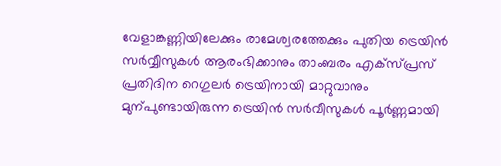വേളാങ്കണ്ണിയിലേക്കും രാമേശ്വരത്തേക്കും പുതിയ ട്രെയിൻ സർവ്വീസുകൾ ആരംഭിക്കാനും താംബരം എക്സ്പ്രസ് പ്രതിദിന റെഗുലർ ട്രെയിനായി മാറ്റുവാനും മുന്പുണ്ടായിരുന്ന ട്രെയിൻ സർവീസുകൾ പൂർണ്ണമായി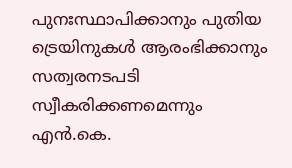പുനഃസ്ഥാപിക്കാനും പുതിയ ട്രെയിനുകൾ ആരംഭിക്കാനും സത്വരനടപടി സ്വീകരിക്കണമെന്നും എൻ.കെ.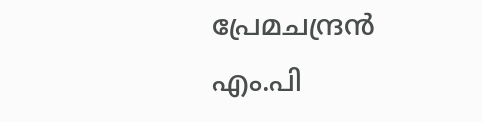പ്രേമചന്ദ്രൻ എം.പി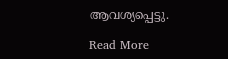ആവശ്യപ്പെട്ടു.

Read More